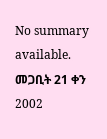No summary available.
መጋቢት 21 ቀን 2002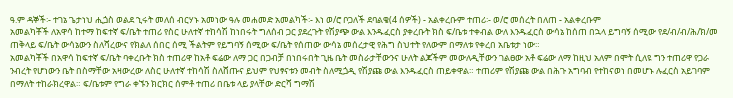ዓ.ም ዳኞች፡- ተገኔ ጌታነህ ሒጏስ ወልደ ኂሩት መለሰ ብርሃኑ አመነው ዓሉ መሐመድ አመልካች፡- እነ ወ/ሮ ቦጋለች ደባልቄ(4 ሰዎች) - አልቀረቡም ተጠሪ፡- ወ/ሮ መሰረት በለጠ - አልቀረቡም
አመልካቾች ለአዋሳ ከተማ ከፍተኛ ፍ/ቤት ተጠሪ የስር ሁለተኛ ተከሳሽ ከነበሩት ግለሰብ ጋር ያደረጉት የሽያጭ ውል እንዱፈርስ ያቀረቡት ክስ ፍ/ቤቱ ተቀብል ውለ እንዱፈርስ ውሳኔ ከሰጠ በኋላ ይግባኝ ሰሚው የደ/ብ/ብ/ሕ/ክ/መ ጠቅላይ ፍ/ቤት ውሳኔውን ስለሻረውና የክልለ ሰበር ሰሚ ችልትም የይግባኝ ሰሚው ፍ/ቤት የሰጠው ውሳኔ መሰረታዊ የሕግ ስህተት የለውም በማለቱ የቀረበ አቤቱታ ነው።
አመልካቾች በአዋሳ ከፍተኛ ፍ/ቤት ባቀረቡት ክስ ተጠሪዋ ከአቶ ፍሬው ለማ ጋር በጋብቻ በነበሩበት ጊዜ ቤት መስራታቸውንና ሁለት ልጆችም መውለዲቸውን ገልፀው አቶ ፍሬው ለማ ከዚህ አለም በሞት ሲለዩ ግን ተጠሪዋ የጋራ ንብረት የሆነውን ቤት በስማቸው አዛውረው ለስር ሁለተኛ ተከሳሽ ስለሸጡና ይህም የህፃናቱን መብት ስለሚጏዲ የሽያጩ ውል እንዱፈርስ ጠይቀዋል። ተጠሪም የሽያጩ ውል በሕጉ አግባብ የተከናወነ በመሆኑ ሉፈርስ አይገባም በማለት ተከራክረዋል። ፍ/ቤቱም የግራ ቀኙን ክርክር ሰምቶ ተጠሪ በቤቱ ላይ ያላቸው ድርሻ ግማሽ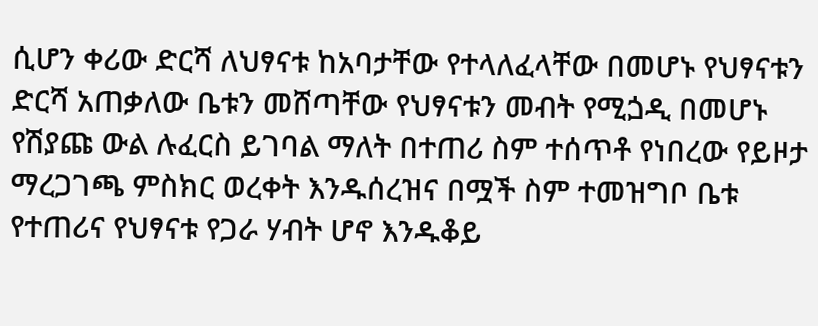ሲሆን ቀሪው ድርሻ ለህፃናቱ ከአባታቸው የተላለፈላቸው በመሆኑ የህፃናቱን ድርሻ አጠቃለው ቤቱን መሸጣቸው የህፃናቱን መብት የሚጏዲ በመሆኑ የሽያጩ ውል ሉፈርስ ይገባል ማለት በተጠሪ ስም ተሰጥቶ የነበረው የይዞታ ማረጋገጫ ምስክር ወረቀት እንዱሰረዝና በሟች ስም ተመዝግቦ ቤቱ የተጠሪና የህፃናቱ የጋራ ሃብት ሆኖ እንዱቆይ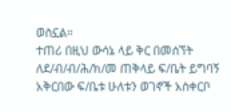ወስኗል።
ተጠሪ በዚህ ውሳኔ ላይ ቅር በመሰኘት ለደ/ብ/ብ/ሕ/ክ/መ ጠቅላይ ፍ/ቤት ይግባኝ አቅርበው ፍ/ቤቱ ሁለቱን ወገኖች አስቀርቦ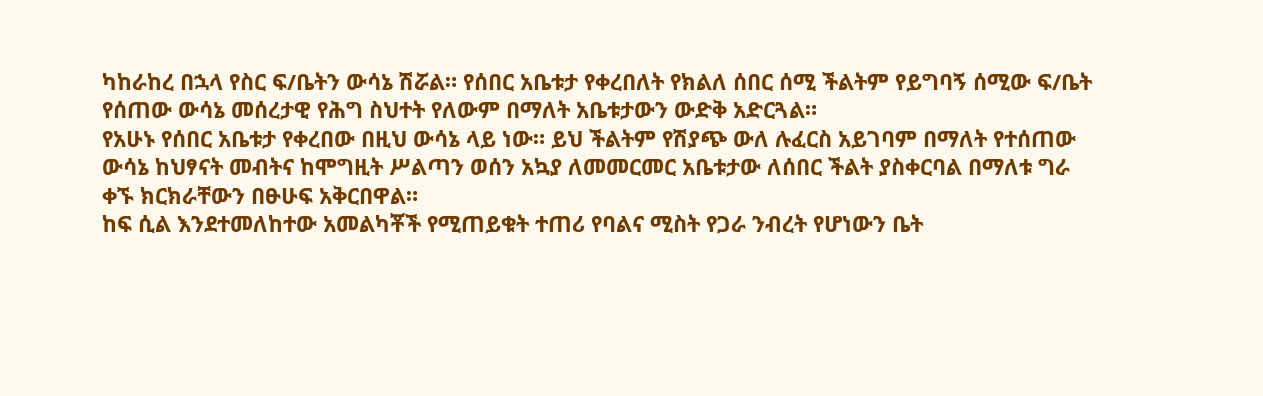ካከራከረ በኋላ የስር ፍ/ቤትን ውሳኔ ሽሯል። የሰበር አቤቱታ የቀረበለት የክልለ ሰበር ሰሚ ችልትም የይግባኝ ሰሚው ፍ/ቤት የሰጠው ውሳኔ መሰረታዊ የሕግ ስህተት የለውም በማለት አቤቱታውን ውድቅ አድርጓል።
የአሁኑ የሰበር አቤቱታ የቀረበው በዚህ ውሳኔ ላይ ነው። ይህ ችልትም የሽያጭ ውለ ሉፈርስ አይገባም በማለት የተሰጠው ውሳኔ ከህፃናት መብትና ከሞግዚት ሥልጣን ወሰን አኳያ ለመመርመር አቤቱታው ለሰበር ችልት ያስቀርባል በማለቱ ግራ ቀኙ ክርክራቸውን በፁሁፍ አቅርበዋል።
ከፍ ሲል እንደተመለከተው አመልካቾች የሚጠይቁት ተጠሪ የባልና ሚስት የጋራ ንብረት የሆነውን ቤት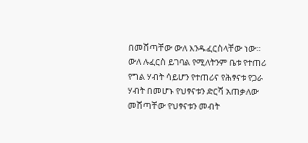በመሸጣቸው ውለ እንዱፈርስላቸው ነው። ውለ ሉፈርስ ይገባል የሚለትንም ቤቱ የተጠሪ የግል ሃብት ሳይሆን የተጠሪና የሕፃናቱ የጋራ ሃብት በመሆኑ የህፃናቱን ድርሻ አጠቃለው መሸጣቸው የህፃናቱን መብት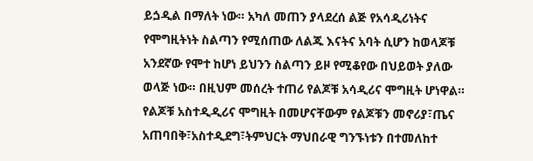ይጏዲል በማለት ነው። አካለ መጠን ያላደረሰ ልጅ የአሳዲሪነትና የሞግዚትነት ስልጣን የሚሰጠው ለልጁ እናትና አባት ሲሆን ከወላጆቹ አንደኛው የሞተ ከሆነ ይህንን ስልጣን ይዞ የሚቆየው በህይወት ያለው ወላጅ ነው። በዚህም መሰረት ተጠሪ የልጆቹ አሳዲሪና ሞግዚት ሆነዋል። የልጆቹ አስተዲዲሪና ሞግዚት በመሆናቸውም የልጆቹን መኖሪያ፣ጤና አጠባበቅ፣አስተዲደግ፣ትምህርት ማህበራዊ ግንኙነቱን በተመለከተ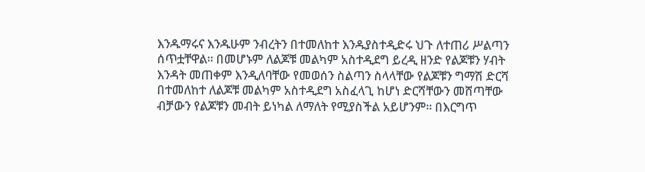እንዱማሩና እንዱሁም ንብረትን በተመለከተ እንዱያስተዲድሩ ህጉ ለተጠሪ ሥልጣን ሰጥቷቸዋል። በመሆኑም ለልጆቹ መልካም አስተዲደግ ይረዲ ዘንድ የልጆቹን ሃብት እንዳት መጠቀም እንዲለባቸው የመወሰን ስልጣን ስላላቸው የልጆቹን ግማሽ ድርሻ በተመለከተ ለልጆቹ መልካም አስተዲደግ አስፈላጊ ከሆነ ድርሻቸውን መሸጣቸው ብቻውን የልጆቹን መብት ይነካል ለማለት የሚያስችል አይሆንም። በእርግጥ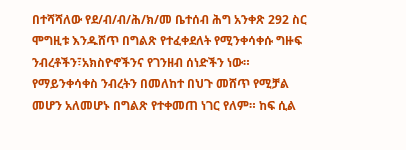በተሻሻለው የደ/ብ/ብ/ሕ/ክ/መ ቤተሰብ ሕግ አንቀጽ 292 ስር ሞግዚቱ እንዱሸጥ በግልጽ የተፈቀደለት የሚንቀሳቀሱ ግዙፍ ንብረቶችን፣አክስዮኖችንና የገንዘብ ሰነድችን ነው።
የማይንቀሳቀስ ንብረትን በመለከተ በህጉ መሸጥ የሚቻል መሆን አለመሆኑ በግልጽ የተቀመጠ ነገር የለም። ከፍ ሲል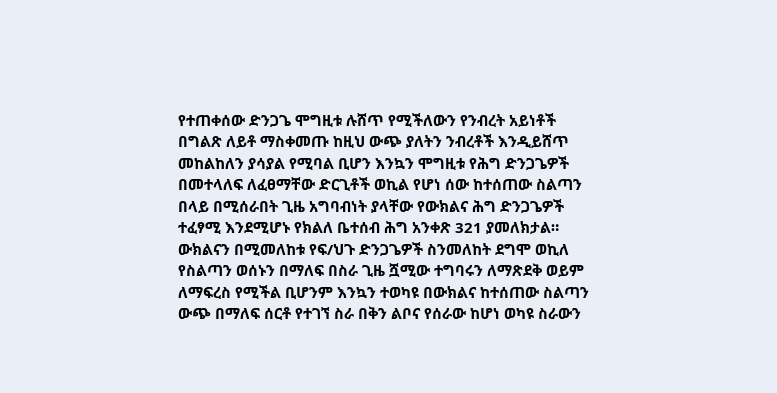የተጠቀሰው ድንጋጌ ሞግዚቱ ሉሸጥ የሚችለውን የንብረት አይነቶች በግልጽ ለይቶ ማስቀመጡ ከዚህ ውጭ ያለትን ንብረቶች እንዲይሸጥ መከልከለን ያሳያል የሚባል ቢሆን እንኳን ሞግዚቱ የሕግ ድንጋጌዎች በመተላለፍ ለፈፀማቸው ድርጊቶች ወኪል የሆነ ሰው ከተሰጠው ስልጣን በላይ በሚሰራበት ጊዜ አግባብነት ያላቸው የውክልና ሕግ ድንጋጌዎች ተፈፃሚ እንደሚሆኑ የክልለ ቤተሰብ ሕግ አንቀጽ 321 ያመለክታል። ውክልናን በሚመለከቱ የፍ/ህጉ ድንጋጌዎች ስንመለከት ደግሞ ወኪለ የስልጣን ወሰኑን በማለፍ በስራ ጊዜ ሿሚው ተግባሩን ለማጽደቅ ወይም ለማፍረስ የሚችል ቢሆንም እንኳን ተወካዩ በውክልና ከተሰጠው ስልጣን ውጭ በማለፍ ሰርቶ የተገኘ ስራ በቅን ልቦና የሰራው ከሆነ ወካዩ ስራውን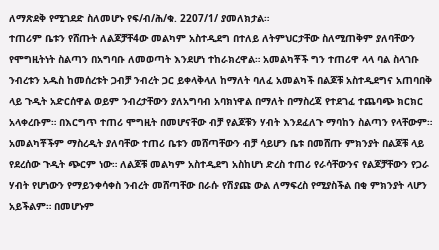ለማጽደቅ የሚገደድ ስለመሆኑ የፍ/ብ/ሕ/ቁ. 2207/1/ ያመለክታል።
ተጠሪም ቤቱን የሸጡት ለልጆቻቸ4ው መልካም አስተዲደግ በተለይ ለትምህርታቸው ስለሚጠቅም ያለባቸውን የሞግዚትነት ስልጣን በአግባቡ ለመወጣት እንደሆነ ተከራክረዋል። አመልካቾች ግን ተጠሪዋ ላላ ባል ስላገቡ ንብረቱን አዱስ ከመሰረቱት ጋብቻ ንብረት ጋር ይቀላቅላለ ከማለት ባለፈ አመልካች በልጆቹ አስተዲደግና አጠባበቅ ላይ ጉዲት አድርሰዋል ወይም ንብረታቸውን ያለአግባብ አባክነዋል በማለት በማስረጃ የተደገፈ ተጨባጭ ክርክር አላቀረቡም። በእርግጥ ተጠሪ ሞግዚት በመሆናቸው ብቻ የልጆቹን ሃብት እንደፈለጉ ማባከን ስልጣን የላቸውም።
አመልካቾችም ማስረዲት ያለባቸው ተጠሪ ቤቱን መሸጣቸውን ብቻ ሳይሆን ቤቱ በመሸጡ ምክንያት በልጆቹ ላይ የደረሰው ጉዲት ጭርም ነው። ለልጆቹ መልካም አስተዲደግ አስከሆነ ድረስ ተጠሪ የራሳቸውንና የልጆቻቸውን የጋራ ሃብት የሆነውን የማይንቀሳቀስ ንብረት መሸጣቸው በራሱ የሽያጩ ውል ለማፍረስ የሚያስችል በቂ ምክንያት ላሆን አይችልም። በመሆኑም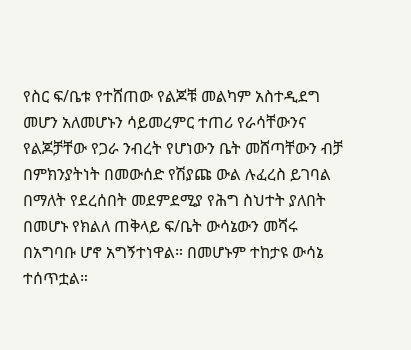የስር ፍ/ቤቱ የተሸጠው የልጆቹ መልካም አስተዲደግ መሆን አለመሆኑን ሳይመረምር ተጠሪ የራሳቸውንና የልጆቻቸው የጋራ ንብረት የሆነውን ቤት መሸጣቸውን ብቻ በምክንያትነት በመውሰድ የሽያጩ ውል ሉፈረስ ይገባል በማለት የደረሰበት መደምደሚያ የሕግ ስህተት ያለበት በመሆኑ የክልለ ጠቅላይ ፍ/ቤት ውሳኔውን መሻሩ በአግባቡ ሆኖ አግኝተነዋል። በመሆኑም ተከታዩ ውሳኔ ተሰጥቷል።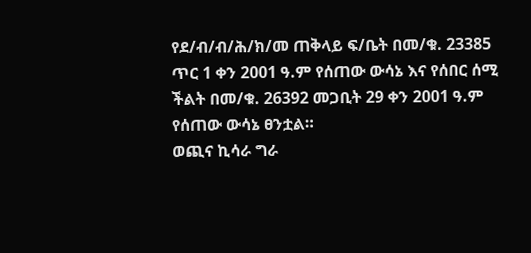የደ/ብ/ብ/ሕ/ክ/መ ጠቅላይ ፍ/ቤት በመ/ቁ. 23385 ጥር 1 ቀን 2001 ዓ.ም የሰጠው ውሳኔ እና የሰበር ሰሚ ችልት በመ/ቁ. 26392 መጋቢት 29 ቀን 2001 ዓ.ም የሰጠው ውሳኔ ፀንቷል።
ወጪና ኪሳራ ግራ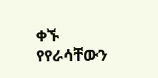ቀኙ የየራሳቸውን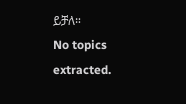ይቻለ።
No topics extracted.